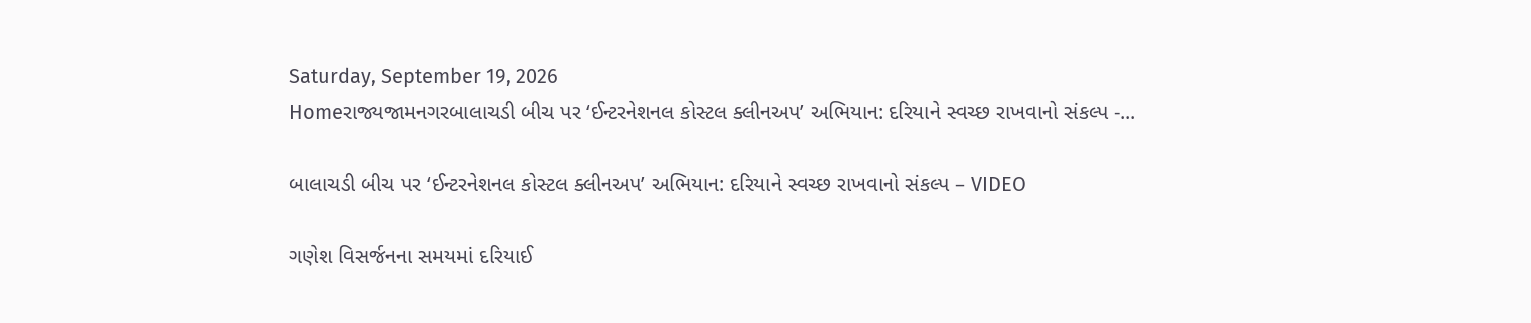Saturday, September 19, 2026
Homeરાજ્યજામનગરબાલાચડી બીચ પર ‘ઈન્ટરનેશનલ કોસ્ટલ ક્લીનઅપ’ અભિયાન: દરિયાને સ્વચ્છ રાખવાનો સંકલ્પ -...

બાલાચડી બીચ પર ‘ઈન્ટરનેશનલ કોસ્ટલ ક્લીનઅપ’ અભિયાન: દરિયાને સ્વચ્છ રાખવાનો સંકલ્પ – VIDEO

ગણેશ વિસર્જનના સમયમાં દરિયાઈ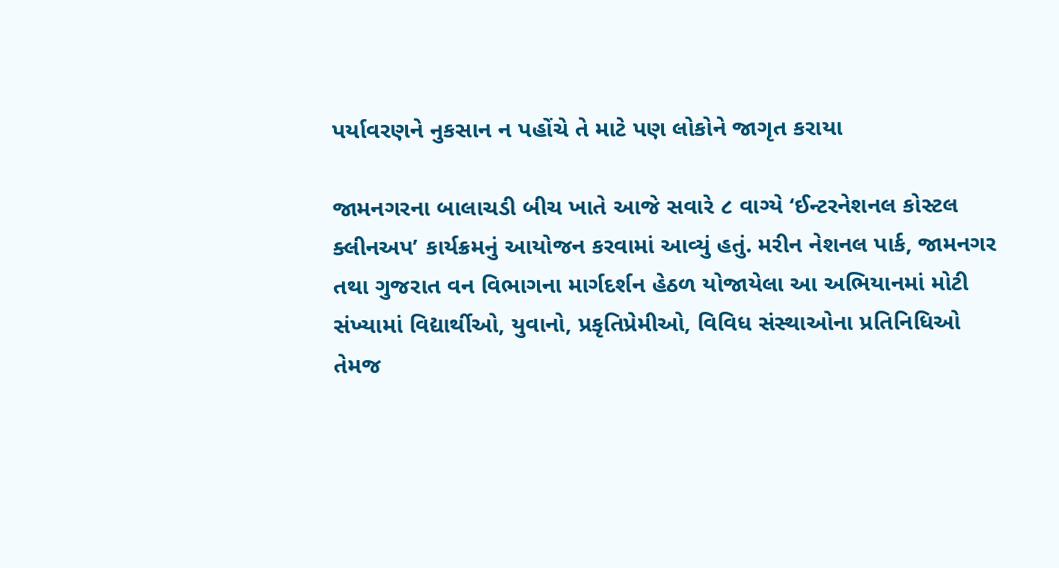પર્યાવરણને નુકસાન ન પહોંચે તે માટે પણ લોકોને જાગૃત કરાયા

જામનગરના બાલાચડી બીચ ખાતે આજે સવારે ૮ વાગ્યે ‘ઈન્ટરનેશનલ કોસ્ટલ ક્લીનઅપ’ કાર્યક્રમનું આયોજન કરવામાં આવ્યું હતું. મરીન નેશનલ પાર્ક, જામનગર તથા ગુજરાત વન વિભાગના માર્ગદર્શન હેઠળ યોજાયેલા આ અભિયાનમાં મોટી સંખ્યામાં વિદ્યાર્થીઓ, યુવાનો, પ્રકૃતિપ્રેમીઓ, વિવિધ સંસ્થાઓના પ્રતિનિધિઓ તેમજ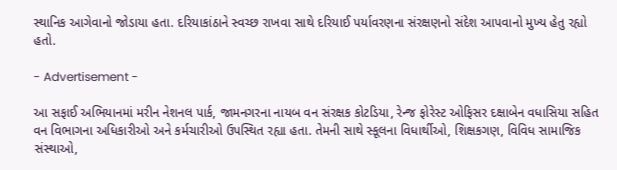સ્થાનિક આગેવાનો જોડાયા હતા. દરિયાકાંઠાને સ્વચ્છ રાખવા સાથે દરિયાઈ પર્યાવરણના સંરક્ષણનો સંદેશ આપવાનો મુખ્ય હેતુ રહ્યો હતો.

- Advertisement -

આ સફાઈ અભિયાનમાં મરીન નેશનલ પાર્ક, જામનગરના નાયબ વન સંરક્ષક કોટડિયા, રેન્જ ફોરેસ્ટ ઓફિસર દક્ષાબેન વધાસિયા સહિત વન વિભાગના અધિકારીઓ અને કર્મચારીઓ ઉપસ્થિત રહ્યા હતા. તેમની સાથે સ્કૂલના વિધાર્થીઓ, શિક્ષકગણ, વિવિધ સામાજિક સંસ્થાઓ,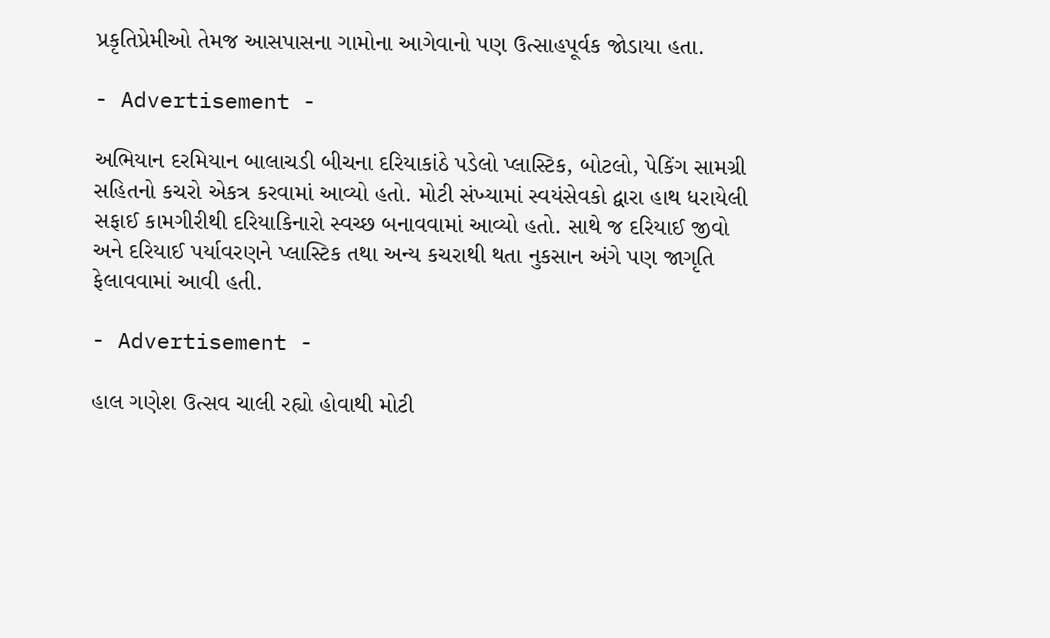પ્રકૃતિપ્રેમીઓ તેમજ આસપાસના ગામોના આગેવાનો પણ ઉત્સાહપૂર્વક જોડાયા હતા.

- Advertisement -

અભિયાન દરમિયાન બાલાચડી બીચના દરિયાકાંઠે પડેલો પ્લાસ્ટિક, બોટલો, પેકિંગ સામગ્રી સહિતનો કચરો એકત્ર કરવામાં આવ્યો હતો. મોટી સંખ્યામાં સ્વયંસેવકો દ્વારા હાથ ધરાયેલી સફાઈ કામગીરીથી દરિયાકિનારો સ્વચ્છ બનાવવામાં આવ્યો હતો. સાથે જ દરિયાઈ જીવો અને દરિયાઈ પર્યાવરણને પ્લાસ્ટિક તથા અન્ય કચરાથી થતા નુકસાન અંગે પણ જાગૃતિ ફેલાવવામાં આવી હતી.

- Advertisement -

હાલ ગણેશ ઉત્સવ ચાલી રહ્યો હોવાથી મોટી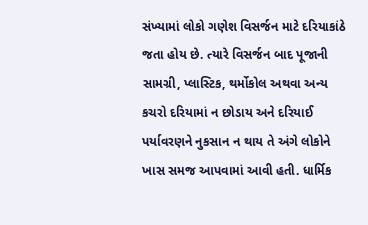સંખ્યામાં લોકો ગણેશ વિસર્જન માટે દરિયાકાંઠે જતા હોય છે. ત્યારે વિસર્જન બાદ પૂજાની સામગ્રી, પ્લાસ્ટિક, થર્મોકોલ અથવા અન્ય કચરો દરિયામાં ન છોડાય અને દરિયાઈ પર્યાવરણને નુકસાન ન થાય તે અંગે લોકોને ખાસ સમજ આપવામાં આવી હતી. ધાર્મિક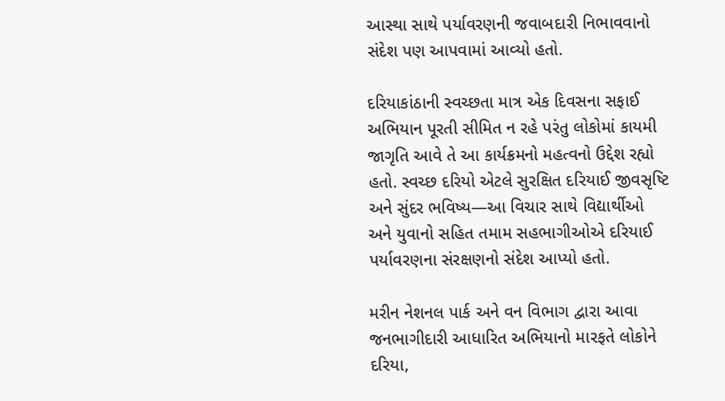આસ્થા સાથે પર્યાવરણની જવાબદારી નિભાવવાનો સંદેશ પણ આપવામાં આવ્યો હતો.

દરિયાકાંઠાની સ્વચ્છતા માત્ર એક દિવસના સફાઈ અભિયાન પૂરતી સીમિત ન રહે પરંતુ લોકોમાં કાયમી જાગૃતિ આવે તે આ કાર્યક્રમનો મહત્વનો ઉદ્દેશ રહ્યો હતો. સ્વચ્છ દરિયો એટલે સુરક્ષિત દરિયાઈ જીવસૃષ્ટિ અને સુંદર ભવિષ્ય—આ વિચાર સાથે વિદ્યાર્થીઓ અને યુવાનો સહિત તમામ સહભાગીઓએ દરિયાઈ પર્યાવરણના સંરક્ષણનો સંદેશ આપ્યો હતો.

મરીન નેશનલ પાર્ક અને વન વિભાગ દ્વારા આવા જનભાગીદારી આધારિત અભિયાનો મારફતે લોકોને દરિયા,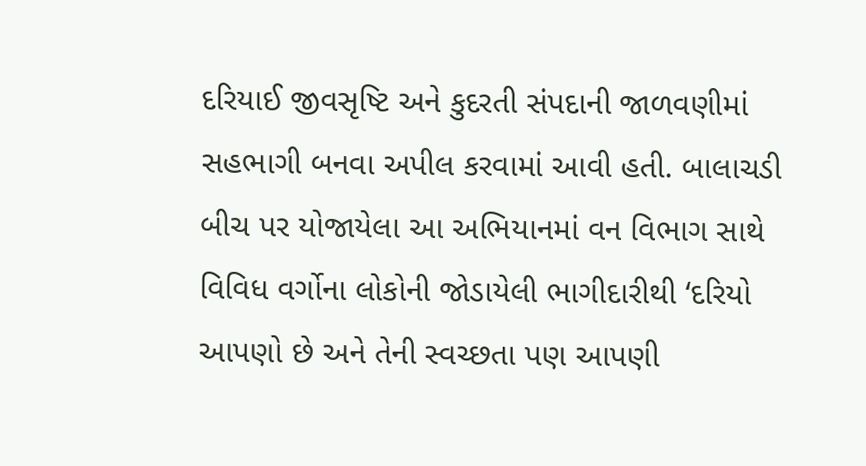દરિયાઈ જીવસૃષ્ટિ અને કુદરતી સંપદાની જાળવણીમાં સહભાગી બનવા અપીલ કરવામાં આવી હતી. બાલાચડી બીચ પર યોજાયેલા આ અભિયાનમાં વન વિભાગ સાથે વિવિધ વર્ગોના લોકોની જોડાયેલી ભાગીદારીથી ‘દરિયો આપણો છે અને તેની સ્વચ્છતા પણ આપણી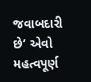જવાબદારી છે’ એવો મહત્વપૂર્ણ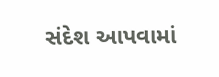સંદેશ આપવામાં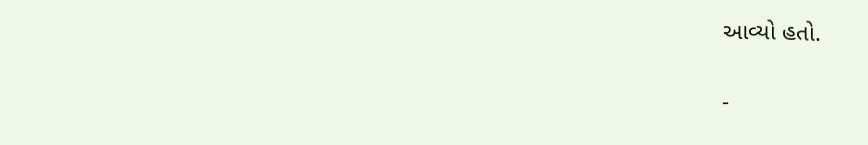આવ્યો હતો.

-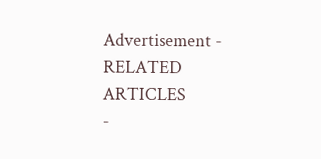Advertisement -
RELATED ARTICLES
-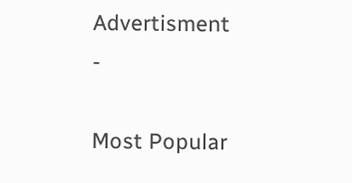Advertisment -

Most Popular